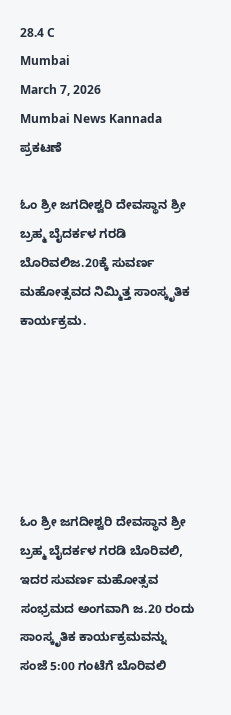28.4 C
Mumbai
March 7, 2026
Mumbai News Kannada
ಪ್ರಕಟಣೆ

ಓಂ ಶ್ರೀ ಜಗದೀಶ್ವರಿ ದೇವಸ್ಥಾನ ಶ್ರೀ ಬ್ರಹ್ಮ ಬೈದರ್ಕಳ ಗರಡಿ ಬೊರಿವಲಿಜ.20ಕ್ಕೆ ಸುವರ್ಣ ಮಹೋತ್ಸವದ ನಿಮ್ಮಿತ್ತ ಸಾಂಸ್ಕೃತಿಕ ಕಾರ್ಯಕ್ರಮ.






ಓಂ ಶ್ರೀ ಜಗದೀಶ್ವರಿ ದೇವಸ್ಥಾನ ಶ್ರೀ ಬ್ರಹ್ಮ ಬೈದರ್ಕಳ ಗರಡಿ ಬೊರಿವಲಿ, ಇದರ ಸುವರ್ಣ ಮಹೋತ್ಸವ ಸಂಭ್ರಮದ ಅಂಗವಾಗಿ ಜ.20 ರಂದು ಸಾಂಸ್ಕೃತಿಕ ಕಾರ್ಯಕ್ರಮವನ್ನು ಸಂಜೆ 5:00 ಗಂಟೆಗೆ ಬೊರಿವಲಿ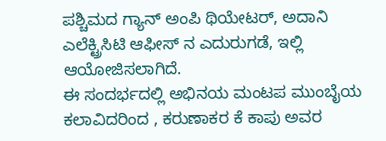ಪಶ್ಚಿಮದ ಗ್ಯಾನ್ ಅಂಪಿ ಥಿಯೇಟರ್, ಅದಾನಿ ಎಲೆಕ್ಟ್ರಿಸಿಟಿ ಆಫೀಸ್ ನ ಎದುರುಗಡೆ, ಇಲ್ಲಿ ಆಯೋಜಿಸಲಾಗಿದೆ.
ಈ ಸಂದರ್ಭದಲ್ಲಿ ಅಭಿನಯ ಮಂಟಪ ಮುಂಬೈಯ ಕಲಾವಿದರಿಂದ , ಕರುಣಾಕರ ಕೆ ಕಾಪು ಅವರ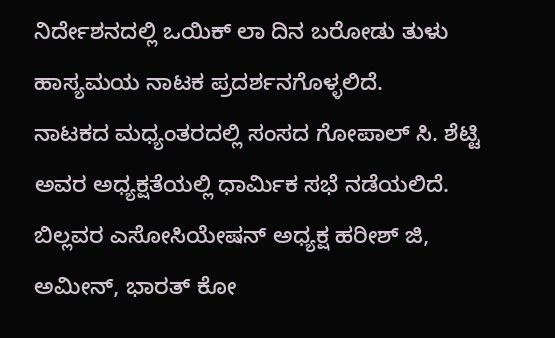ನಿರ್ದೇಶನದಲ್ಲಿ ಒಯಿಕ್ ಲಾ ದಿನ ಬರೋಡು ತುಳು ಹಾಸ್ಯಮಯ ನಾಟಕ ಪ್ರದರ್ಶನಗೊಳ್ಳಲಿದೆ.
ನಾಟಕದ ಮಧ್ಯಂತರದಲ್ಲಿ ಸಂಸದ ಗೋಪಾಲ್ ಸಿ. ಶೆಟ್ಟಿ ಅವರ ಅಧ್ಯಕ್ಷತೆಯಲ್ಲಿ ಧಾರ್ಮಿಕ ಸಭೆ ನಡೆಯಲಿದೆ.
ಬಿಲ್ಲವರ ಎಸೋಸಿಯೇಷನ್ ಅಧ್ಯಕ್ಷ ಹರೀಶ್ ಜಿ, ಅಮೀನ್, ಭಾರತ್ ಕೋ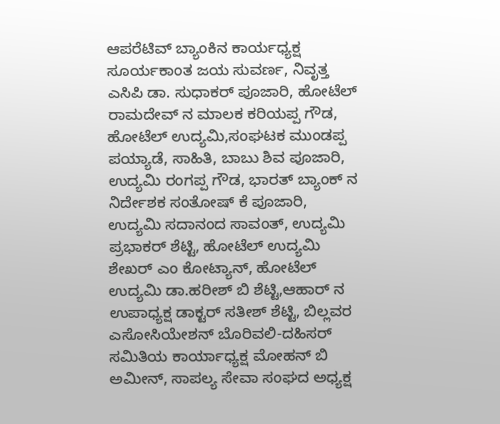ಆಪರೆಟಿವ್ ಬ್ಯಾಂಕಿನ ಕಾರ್ಯಧ್ಯಕ್ಷ ಸೂರ್ಯಕಾಂತ ಜಯ ಸುವರ್ಣ, ನಿವೃತ್ತ ಎಸಿಪಿ ಡಾ. ಸುಧಾಕರ್ ಪೂಜಾರಿ, ಹೋಟೆಲ್ ರಾಮದೇವ್ ನ ಮಾಲಕ ಕರಿಯಪ್ಪ ಗೌಡ, ಹೋಟೆಲ್ ಉದ್ಯಮಿ,ಸಂಘಟಕ ಮುಂಡಪ್ಪ ಪಯ್ಯಾಡೆ, ಸಾಹಿತಿ, ಬಾಬು ಶಿವ ಪೂಜಾರಿ, ಉದ್ಯಮಿ ರಂಗಪ್ಪ ಗೌಡ, ಭಾರತ್ ಬ್ಯಾಂಕ್ ನ ನಿರ್ದೇಶಕ ಸಂತೋಷ್ ಕೆ ಪೂಜಾರಿ, ಉದ್ಯಮಿ ಸದಾನಂದ ಸಾವಂತ್, ಉದ್ಯಮಿ ಪ್ರಭಾಕರ್ ಶೆಟ್ಟಿ, ಹೋಟೆಲ್ ಉದ್ಯಮಿ ಶೇಖರ್ ಎಂ ಕೋಟ್ಯಾನ್, ಹೋಟೆಲ್ ಉದ್ಯಮಿ ಡಾ.ಹರೀಶ್ ಬಿ ಶೆಟ್ಟಿ,ಆಹಾರ್ ನ ಉಪಾಧ್ಯಕ್ಷ ಡಾಕ್ಟರ್ ಸತೀಶ್ ಶೆಟ್ಟಿ, ಬಿಲ್ಲವರ ಎಸೋಸಿಯೇಶನ್ ಬೊರಿವಲಿ-ದಹಿಸರ್ ಸಮಿತಿಯ ಕಾರ್ಯಾಧ್ಯಕ್ಷ ಮೋಹನ್ ಬಿ ಅಮೀನ್, ಸಾಪಲ್ಯ ಸೇವಾ ಸಂಘದ ಅಧ್ಯಕ್ಷ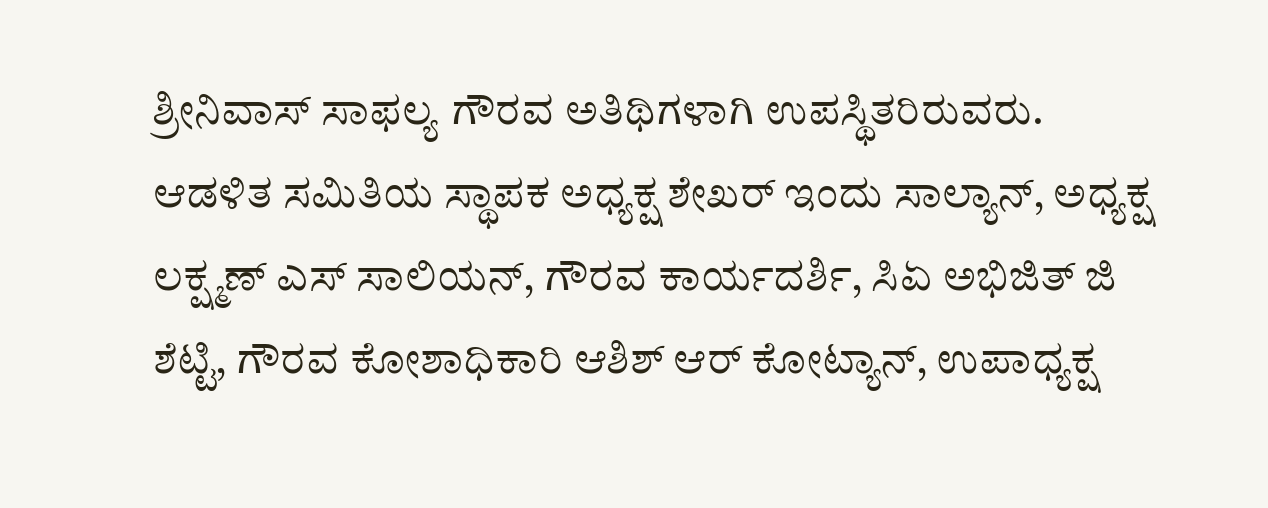ಶ್ರೀನಿವಾಸ್ ಸಾಫಲ್ಯ ಗೌರವ ಅತಿಥಿಗಳಾಗಿ ಉಪಸ್ಥಿತರಿರುವರು.
ಆಡಳಿತ ಸಮಿತಿಯ ಸ್ಥಾಪಕ ಅಧ್ಯಕ್ಷ ಶೇಖರ್ ಇಂದು ಸಾಲ್ಯಾನ್, ಅಧ್ಯಕ್ಷ ಲಕ್ಷ್ಮಣ್ ಎಸ್ ಸಾಲಿಯನ್, ಗೌರವ ಕಾರ್ಯದರ್ಶಿ, ಸಿಏ ಅಭಿಜಿತ್ ಜಿ ಶೆಟ್ಟಿ, ಗೌರವ ಕೋಶಾಧಿಕಾರಿ ಆಶಿಶ್ ಆರ್ ಕೋಟ್ಯಾನ್, ಉಪಾಧ್ಯಕ್ಷ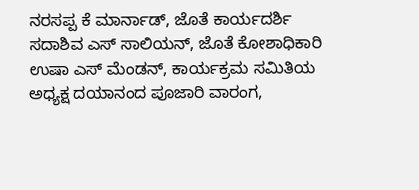ನರಸಪ್ಪ ಕೆ ಮಾರ್ನಾಡ್, ಜೊತೆ ಕಾರ್ಯದರ್ಶಿ ಸದಾಶಿವ ಎಸ್ ಸಾಲಿಯನ್, ಜೊತೆ ಕೋಶಾಧಿಕಾರಿ ಉಷಾ ಎಸ್ ಮೆಂಡನ್, ಕಾರ್ಯಕ್ರಮ ಸಮಿತಿಯ ಅಧ್ಯಕ್ಷ ದಯಾನಂದ ಪೂಜಾರಿ ವಾರಂಗ,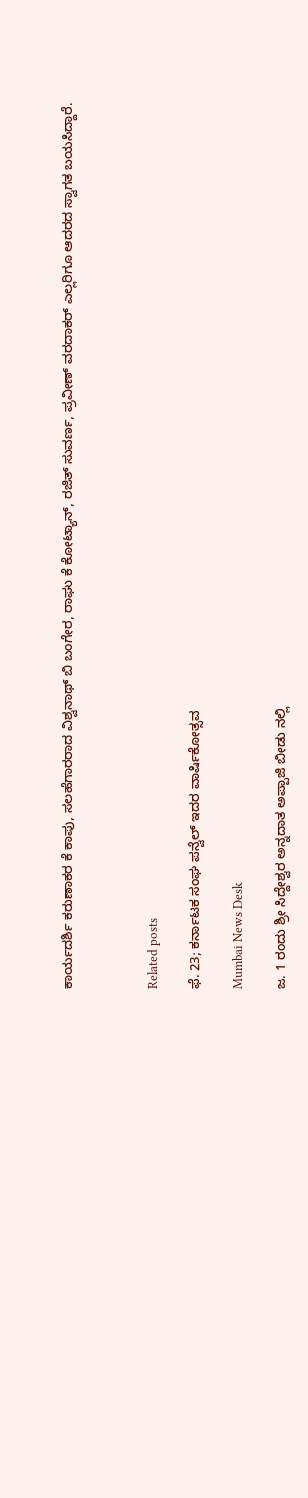ಕಾರ್ಯದರ್ಶಿ ಕರುಣಾಕರ ಕೆ ಕಾಪು, ಸಲಹೆಗಾರರಾದ ವಿಶ್ವನಾಥ್ ಬಿ ಬಂಗೇರ, ರಾಘು ಕೆ ಕೋಟ್ಯಾನ್, ರಜಿತ್ ಸುವರ್ಣ, ಪ್ರವೀಣ್ ವರದಾಕರ್ ಎಲ್ಲರಿಗೂ ಆದರದ ಸ್ವಾಗತ ಬಯಸಿದ್ದಾರೆ.



Related posts

ಫೆ. 23; ಕರ್ನಾಟಕ ಸಂಘ ಪನ್ವೆಲ್ ಇದರ ವಾರ್ಷಿಕೋತ್ಸವ

Mumbai News Desk

ಜ. 1 ರಂದು ಶ್ರೀ ಸಿದ್ದೇಶ್ವರ ಅನ್ನದಾತ ಅಪ್ಪಾಜಿ ಬೀಡು ನಲ್ಲಿ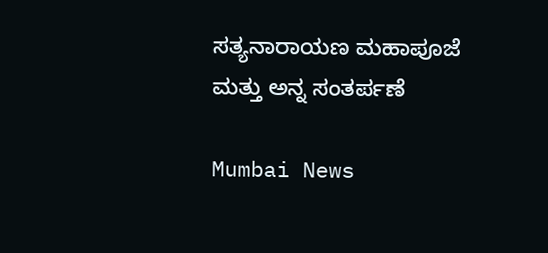ಸತ್ಯನಾರಾಯಣ ಮಹಾಪೂಜೆ ಮತ್ತು ಅನ್ನ ಸಂತರ್ಪಣೆ

Mumbai News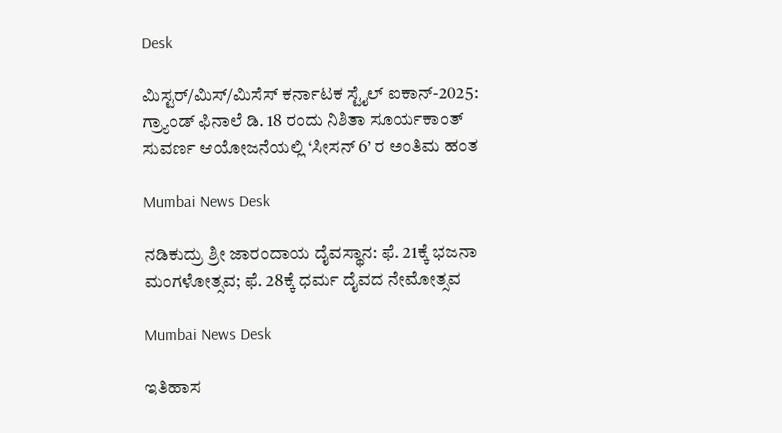Desk

ಮಿಸ್ಟರ್/ಮಿಸ್/ಮಿಸೆಸ್ ಕರ್ನಾಟಕ ಸ್ಟೈಲ್ ಐಕಾನ್‌-2025: ಗ್ರ್ಯಾಂಡ್ ಫಿನಾಲೆ ಡಿ. 18 ರಂದು ನಿಶಿತಾ ಸೂರ್ಯಕಾಂತ್ ಸುವರ್ಣ ಆಯೋಜನೆಯಲ್ಲಿ ‘ಸೀಸನ್‌ 6’ ರ ಅಂತಿಮ ಹಂತ

Mumbai News Desk

ನಡಿಕುದ್ರು ಶ್ರೀ ಜಾರಂದಾಯ ದೈವಸ್ಥಾನ: ಫೆ. 21ಕ್ಕೆ ಭಜನಾ ಮಂಗಳೋತ್ಸವ; ಫೆ. 28ಕ್ಕೆ ಧರ್ಮ ದೈವದ ನೇಮೋತ್ಸವ

Mumbai News Desk

ಇತಿಹಾಸ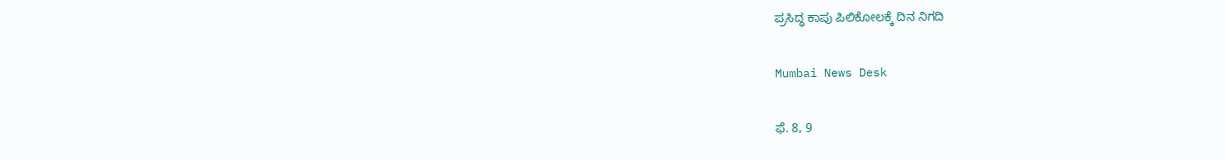ಪ್ರಸಿದ್ಧ ಕಾಪು ಪಿಲಿಕೋಲಕ್ಕೆ ದಿನ ನಿಗದಿ

Mumbai News Desk

ಫೆ. 8, 9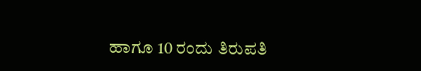ಹಾಗೂ 10 ರಂದು ತಿರುಪತಿ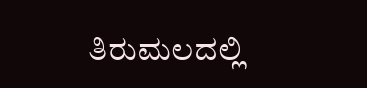ತಿರುಮಲದಲ್ಲಿ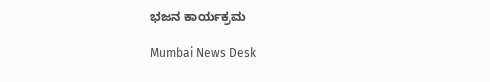ಭಜನ ಕಾರ್ಯಕ್ರಮ

Mumbai News Desk